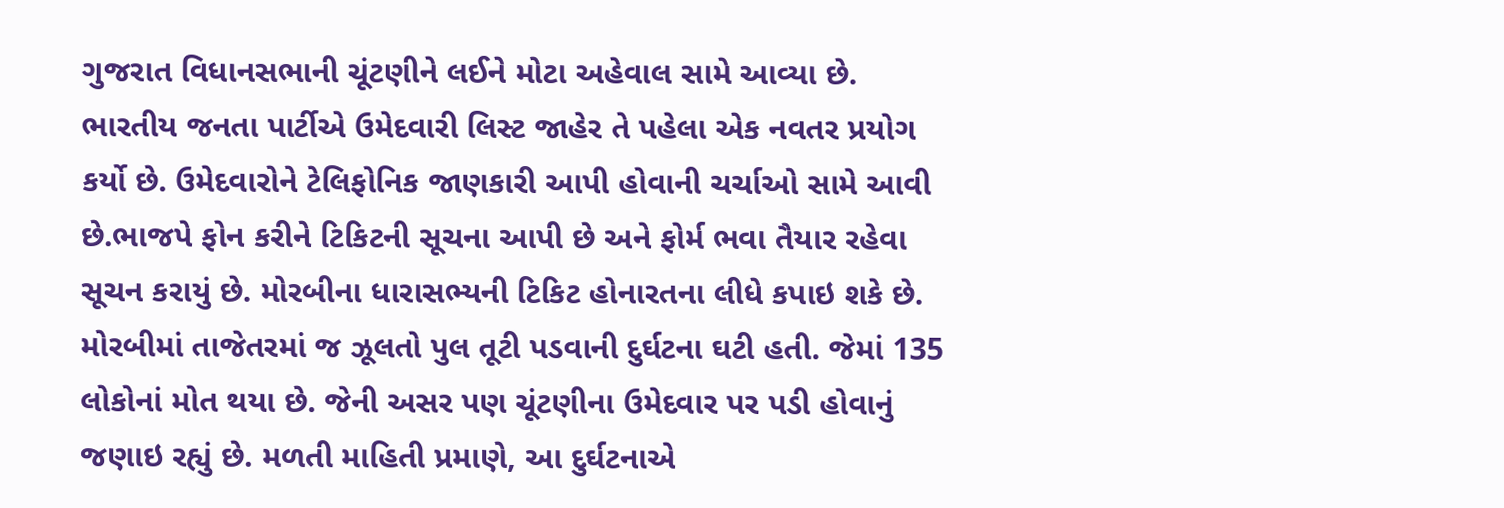ગુજરાત વિધાનસભાની ચૂંટણીને લઈને મોટા અહેવાલ સામે આવ્યા છે. ભારતીય જનતા પાર્ટીએ ઉમેદવારી લિસ્ટ જાહેર તે પહેલા એક નવતર પ્રયોગ કર્યો છે. ઉમેદવારોને ટેલિફોનિક જાણકારી આપી હોવાની ચર્ચાઓ સામે આવી છે.ભાજપે ફોન કરીને ટિકિટની સૂચના આપી છે અને ફોર્મ ભવા તૈયાર રહેવા સૂચન કરાયું છે. મોરબીના ધારાસભ્યની ટિકિટ હોનારતના લીધે કપાઇ શકે છે.
મોરબીમાં તાજેતરમાં જ ઝૂલતો પુલ તૂટી પડવાની દુર્ઘટના ઘટી હતી. જેમાં 135 લોકોનાં મોત થયા છે. જેની અસર પણ ચૂંટણીના ઉમેદવાર પર પડી હોવાનું જણાઇ રહ્યું છે. મળતી માહિતી પ્રમાણે, આ દુર્ઘટનાએ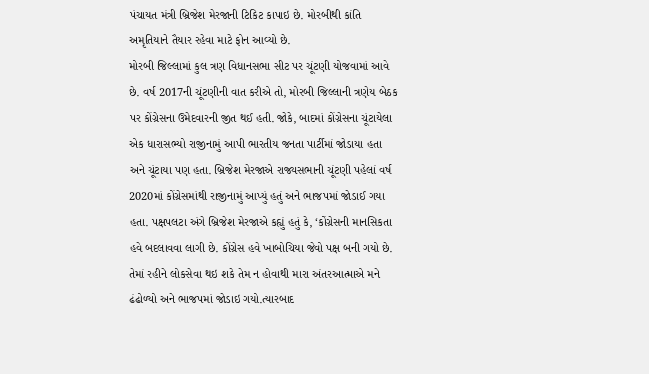પંચાયત મંત્રી બ્રિજેશ મેરજાની ટિકિટ કાપાઇ છે. મોરબીથી કાંતિ અમૃતિયાને તૈયાર રહેવા માટે ફોન આવ્યો છે.
મોરબી જિલ્લામાં કુલ ત્રણ વિધાનસભા સીટ પર ચૂંટણી યોજવામાં આવે છે. વર્ષ 2017ની ચૂંટણીની વાત કરીએ તો, મોરબી જિલ્લાની ત્રણેય બેઠક પર કોંગ્રેસના ઉમેદવારની જીત થઈ હતી. જોકે, બાદમાં કોંગ્રેસના ચૂંટાયેલા એક ધારાસભ્યો રાજીનામું આપી ભારતીય જનતા પાર્ટીમાં જોડાયા હતા અને ચૂંટાયા પણ હતા. બ્રિજેશ મેરજાએ રાજ્યસભાની ચૂંટણી પહેલાં વર્ષ 2020માં કોંગ્રેસમાંથી રાજીનામું આપ્યું હતું અને ભાજપમાં જોડાઈ ગયા હતા. પક્ષપલટા અંગે બ્રિજેશ મેરજાએ કહ્યું હતું કે, ‘કોંગ્રેસની માનસિકતા હવે બદલાવવા લાગી છે. કોંગ્રેસ હવે ખાબોચિયા જેવો પક્ષ બની ગયો છે. તેમાં રહીને લોકસેવા થઇ શકે તેમ ન હોવાથી મારા અંતરઆત્માએ મને ઢંઢોળ્યો અને ભાજપમાં જોડાઇ ગયો.ત્યારબાદ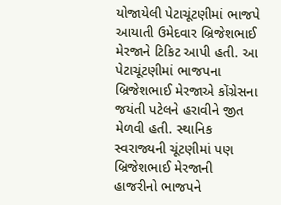યોજાયેલી પેટાચૂંટણીમાં ભાજપે આયાતી ઉમેદવાર બ્રિજેશભાઈ મેરજાને ટિકિટ આપી હતી. આ પેટાચૂંટણીમાં ભાજપના બ્રિજેશભાઈ મેરજાએ કોંગ્રેસના જયંતી પટેલને હરાવીને જીત મેળવી હતી. સ્થાનિક સ્વરાજ્યની ચૂંટણીમાં પણ બ્રિજેશભાઈ મેરજાની હાજરીનો ભાજપને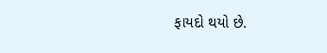ફાયદો થયો છે.